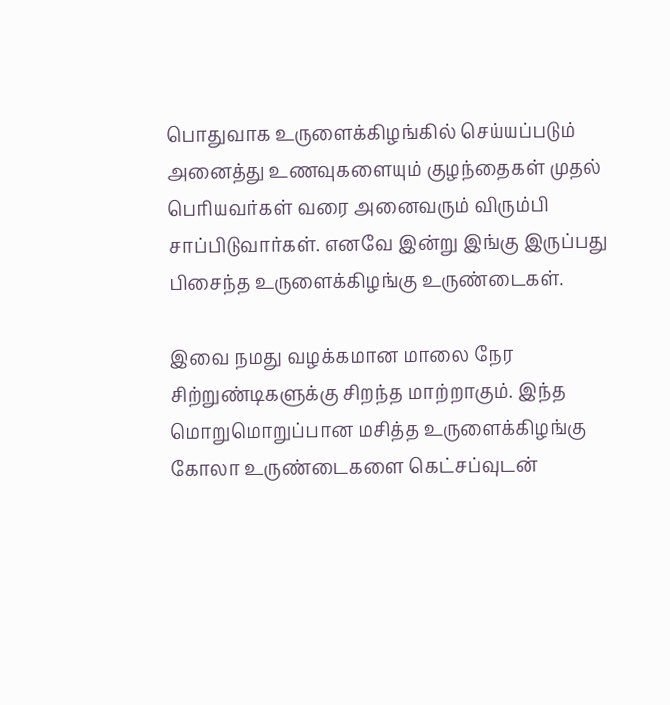பொதுவாக உருளைக்கிழங்கில் செய்யப்படும் அனைத்து உணவுகளையும் குழந்தைகள் முதல் பெரியவர்கள் வரை அனைவரும் விரும்பி சாப்பிடுவார்கள். எனவே இன்று இங்கு இருப்பது பிசைந்த உருளைக்கிழங்கு உருண்டைகள்.

இவை நமது வழக்கமான மாலை நேர சிற்றுண்டிகளுக்கு சிறந்த மாற்றாகும். இந்த மொறுமொறுப்பான மசித்த உருளைக்கிழங்கு கோலா உருண்டைகளை கெட்சப்வுடன்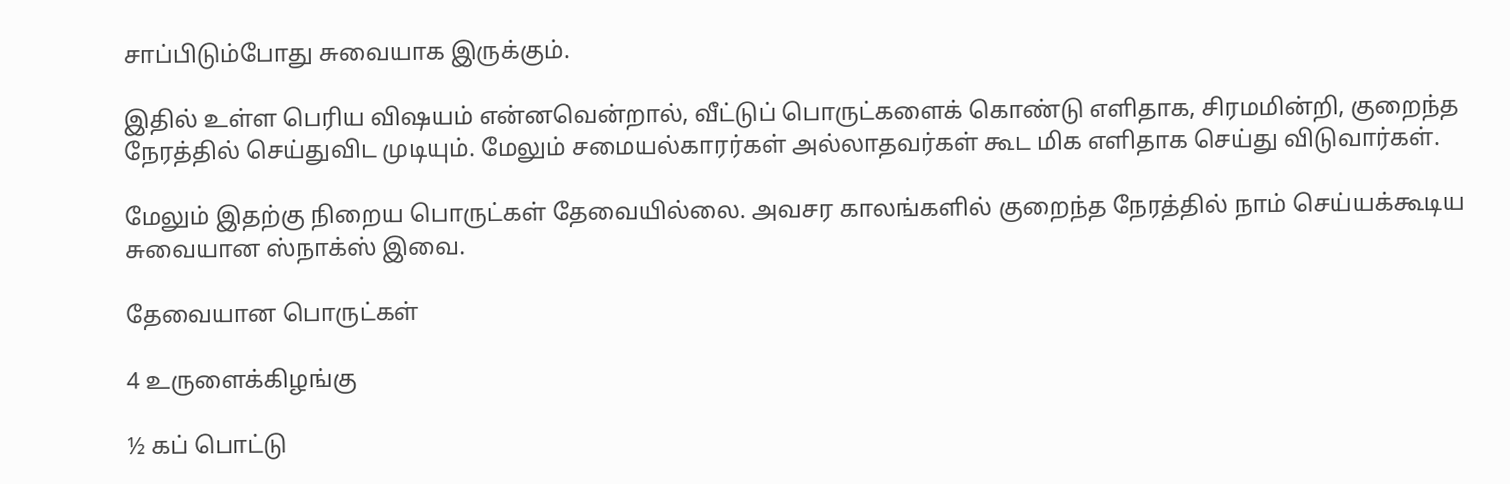சாப்பிடும்போது சுவையாக இருக்கும்.

இதில் உள்ள பெரிய விஷயம் என்னவென்றால், வீட்டுப் பொருட்களைக் கொண்டு எளிதாக, சிரமமின்றி, குறைந்த நேரத்தில் செய்துவிட முடியும். மேலும் சமையல்காரர்கள் அல்லாதவர்கள் கூட மிக எளிதாக செய்து விடுவார்கள்.

மேலும் இதற்கு நிறைய பொருட்கள் தேவையில்லை. அவசர காலங்களில் குறைந்த நேரத்தில் நாம் செய்யக்கூடிய சுவையான ஸ்நாக்ஸ் இவை.

தேவையான பொருட்கள்

4 உருளைக்கிழங்கு

½ கப் பொட்டு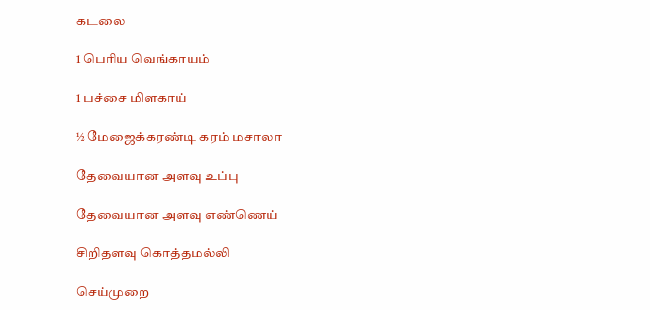கடலை

1 பெரிய வெங்காயம்

1 பச்சை மிளகாய்

½ மேஜைக்கரண்டி கரம் மசாலா

தேவையான அளவு உப்பு

தேவையான அளவு எண்ணெய்

சிறிதளவு கொத்தமல்லி

செய்முறை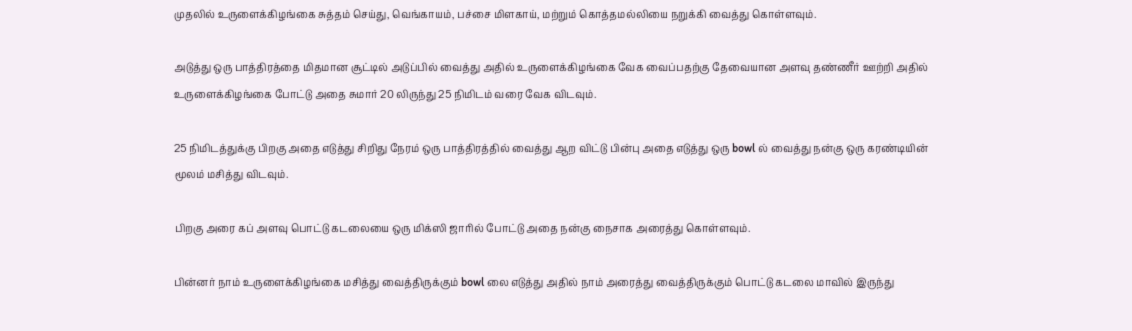முதலில் உருளைக்கிழங்கை சுத்தம் செய்து, வெங்காயம், பச்சை மிளகாய், மற்றும் கொத்தமல்லியை நறுக்கி வைத்து கொள்ளவும்.

அடுத்து ஒரு பாத்திரத்தை மிதமான சூட்டில் அடுப்பில் வைத்து அதில் உருளைக்கிழங்கை வேக வைப்பதற்கு தேவையான அளவு தண்ணீர் ஊற்றி அதில் உருளைக்கிழங்கை போட்டு அதை சுமார் 20 லிருந்து 25 நிமிடம் வரை வேக விடவும்.

25 நிமிடத்துக்கு பிறகு அதை எடுத்து சிறிது நேரம் ஒரு பாத்திரத்தில் வைத்து ஆற விட்டு பின்பு அதை எடுத்து ஒரு bowl ல் வைத்து நன்கு ஒரு கரண்டியின் மூலம் மசித்து விடவும்.

பிறகு அரை கப் அளவு பொட்டு கடலையை ஒரு மிக்ஸி ஜாரில் போட்டு அதை நன்கு நைசாக அரைத்து கொள்ளவும்.

பின்னர் நாம் உருளைக்கிழங்கை மசித்து வைத்திருக்கும் bowl லை எடுத்து அதில் நாம் அரைத்து வைத்திருக்கும் பொட்டு கடலை மாவில் இருந்து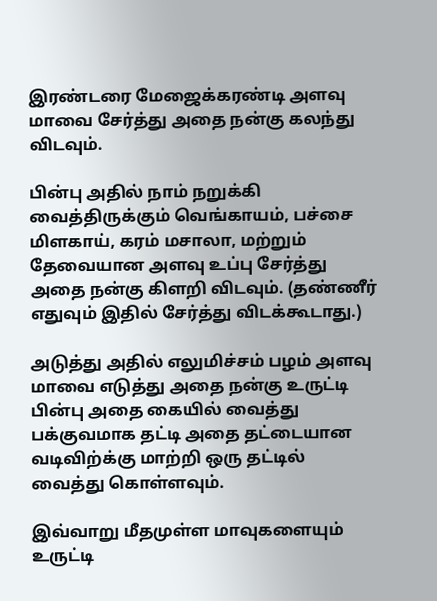இரண்டரை மேஜைக்கரண்டி அளவு மாவை சேர்த்து அதை நன்கு கலந்து விடவும்.

பின்பு அதில் நாம் நறுக்கி வைத்திருக்கும் வெங்காயம், பச்சை மிளகாய், கரம் மசாலா, மற்றும் தேவையான அளவு உப்பு சேர்த்து அதை நன்கு கிளறி விடவும். (தண்ணீர் எதுவும் இதில் சேர்த்து விடக்கூடாது.)

அடுத்து அதில் எலுமிச்சம் பழம் அளவு மாவை எடுத்து அதை நன்கு உருட்டி பின்பு அதை கையில் வைத்து பக்குவமாக தட்டி அதை தட்டையான வடிவிற்க்கு மாற்றி ஒரு தட்டில் வைத்து கொள்ளவும்.

இவ்வாறு மீதமுள்ள மாவுகளையும் உருட்டி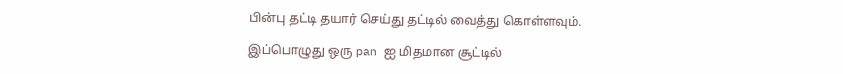பின்பு தட்டி தயார் செய்து தட்டில் வைத்து கொள்ளவும்.

இப்பொழுது ஒரு pan ஐ மிதமான சூட்டில்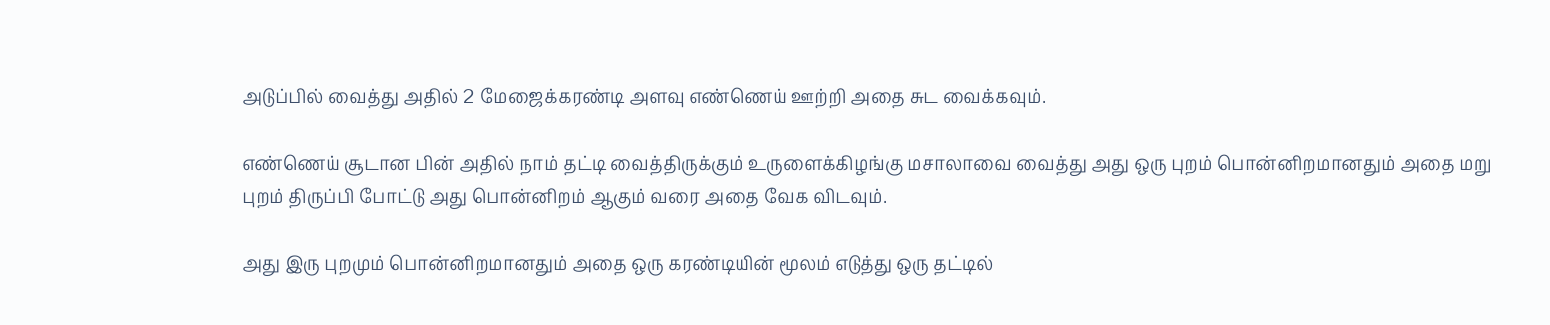அடுப்பில் வைத்து அதில் 2 மேஜைக்கரண்டி அளவு எண்ணெய் ஊற்றி அதை சுட வைக்கவும்.

எண்ணெய் சூடான பின் அதில் நாம் தட்டி வைத்திருக்கும் உருளைக்கிழங்கு மசாலாவை வைத்து அது ஒரு புறம் பொன்னிறமானதும் அதை மறு புறம் திருப்பி போட்டு அது பொன்னிறம் ஆகும் வரை அதை வேக விடவும்.

அது இரு புறமும் பொன்னிறமானதும் அதை ஒரு கரண்டியின் மூலம் எடுத்து ஒரு தட்டில்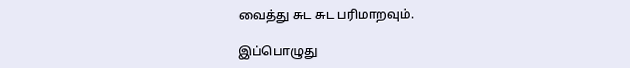வைத்து சுட சுட பரிமாறவும்.

இப்பொழுது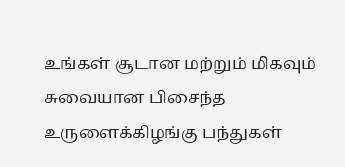உங்கள் சூடான மற்றும் மிகவும் சுவையான பிசைந்த உருளைக்கிழங்கு பந்துகள்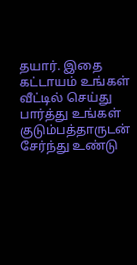தயார். இதை கட்டாயம் உங்கள் வீட்டில் செய்து பார்த்து உங்கள் குடும்பத்தாருடன் சேர்ந்து உண்டு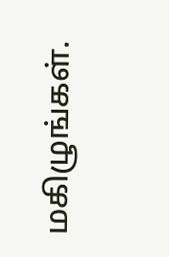மகிழுங்கள்.